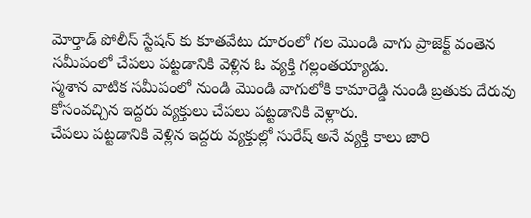మోర్తాడ్ పోలీస్ స్టేషన్ కు కూతవేటు దూరంలో గల మొండి వాగు ప్రాజెక్ట్ వంతెన సమీపంలో చేపలు పట్టడానికి వెళ్లిన ఓ వ్యక్తి గల్లంతయ్యాడు.
స్మశాన వాటిక సమీపంలో నుండి మొండి వాగులోకి కామారెడ్డి నుండి బ్రతుకు దేరువు కోసంవచ్చిన ఇద్దరు వ్యక్తులు చేపలు పట్టడానికి వెళ్లారు.
చేపలు పట్టడానికి వెళ్లిన ఇద్దరు వ్యక్తుల్లో సురేష్ అనే వ్యక్తి కాలు జారి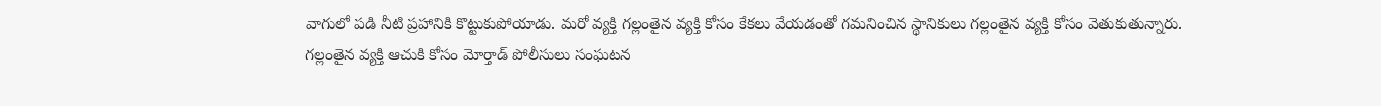వాగులో పడి నీటి ప్రహానికి కొట్టుకుపోయాడు. మరో వ్యక్తి గల్లంతైన వ్యక్తి కోసం కేకలు వేయడంతో గమనించిన స్థానికులు గల్లంతైన వ్యక్తి కోసం వెతుకుతున్నారు.
గల్లంతైన వ్యక్తి ఆచుకి కోసం మోర్తాడ్ పోలీసులు సంఘటన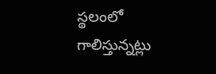స్థలంలో గాలిస్తున్నట్లు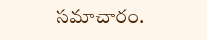సమాచారం.